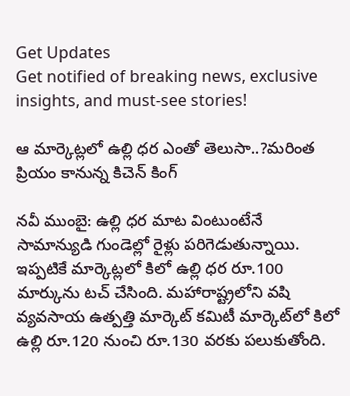Get Updates
Get notified of breaking news, exclusive insights, and must-see stories!

ఆ మార్కెట్లలో ఉల్లి ధర ఎంతో తెలుసా..?మరింత ప్రియం కానున్న కిచెన్ కింగ్

నవీ ముంబై: ఉల్లి ధర మాట వింటుంటేనే సామాన్యుడి గుండెల్లో రైళ్లు పరిగెడుతున్నాయి. ఇప్పటికే మార్కెట్లలో కిలో ఉల్లి ధర రూ.100 మార్కును టచ్ చేసింది. మహారాష్ట్రలోని వషి వ్యవసాయ ఉత్పత్తి మార్కెట్ కమిటీ మార్కెట్‌లో కిలో ఉల్లి రూ.120 నుంచి రూ.130 వరకు పలుకుతోంది.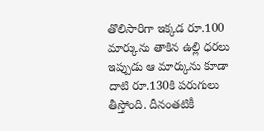తొలిసారిగా ఇక్కడ రూ.100 మార్కును తాకిన ఉల్లి ధరలు ఇప్పుడు ఆ మార్కును కూడా దాటి రూ.130కి పరుగులు తీస్తోంది. దీనంతటికీ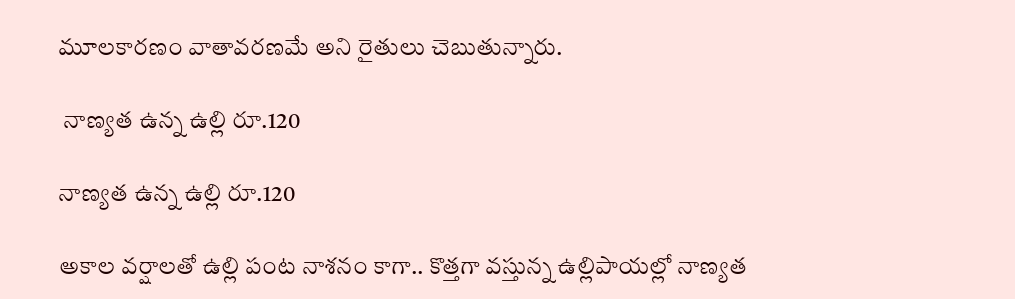మూలకారణం వాతావరణమే అని రైతులు చెబుతున్నారు.

 నాణ్యత ఉన్న ఉల్లి రూ.120

నాణ్యత ఉన్న ఉల్లి రూ.120

అకాల వర్షాలతో ఉల్లి పంట నాశనం కాగా.. కొత్తగా వస్తున్న ఉల్లిపాయల్లో నాణ్యత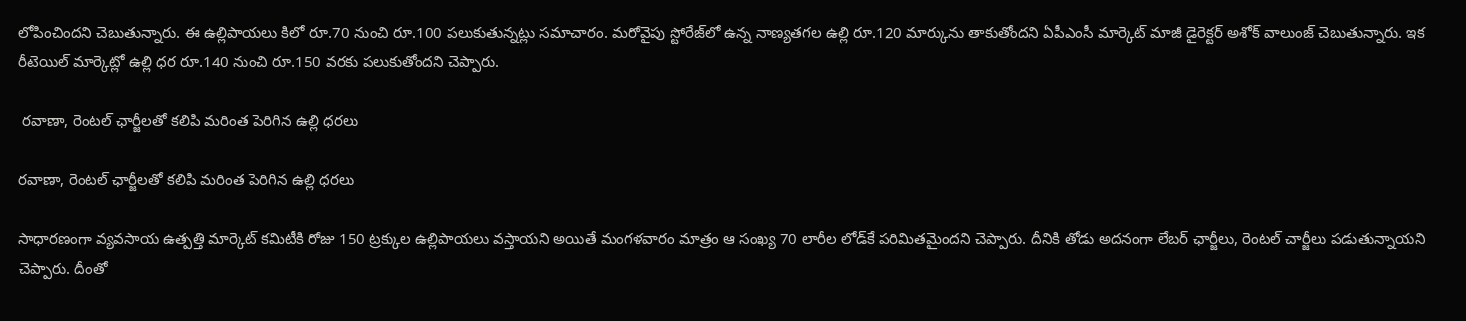లోపించిందని చెబుతున్నారు. ఈ ఉల్లిపాయలు కిలో రూ.70 నుంచి రూ.100 పలుకుతున్నట్లు సమాచారం. మరోవైపు స్టోరేజ్‌లో ఉన్న నాణ్యతగల ఉల్లి రూ.120 మార్కును తాకుతోందని ఏపీఎంసీ మార్కెట్ మాజీ డైరెక్టర్ అశోక్ వాలుంజ్ చెబుతున్నారు. ఇక రీటెయిల్ మార్కెట్లో ఉల్లి ధర రూ.140 నుంచి రూ.150 వరకు పలుకుతోందని చెప్పారు.

 రవాణా, రెంటల్ ఛార్జీలతో కలిపి మరింత పెరిగిన ఉల్లి ధరలు

రవాణా, రెంటల్ ఛార్జీలతో కలిపి మరింత పెరిగిన ఉల్లి ధరలు

సాధారణంగా వ్యవసాయ ఉత్పత్తి మార్కెట్ కమిటీకి రోజు 150 ట్రక్కుల ఉల్లిపాయలు వస్తాయని అయితే మంగళవారం మాత్రం ఆ సంఖ్య 70 లారీల లోడ్‌కే పరిమితమైందని చెప్పారు. దీనికి తోడు అదనంగా లేబర్ ఛార్జీలు, రెంటల్ చార్జీలు పడుతున్నాయని చెప్పారు. దీంతో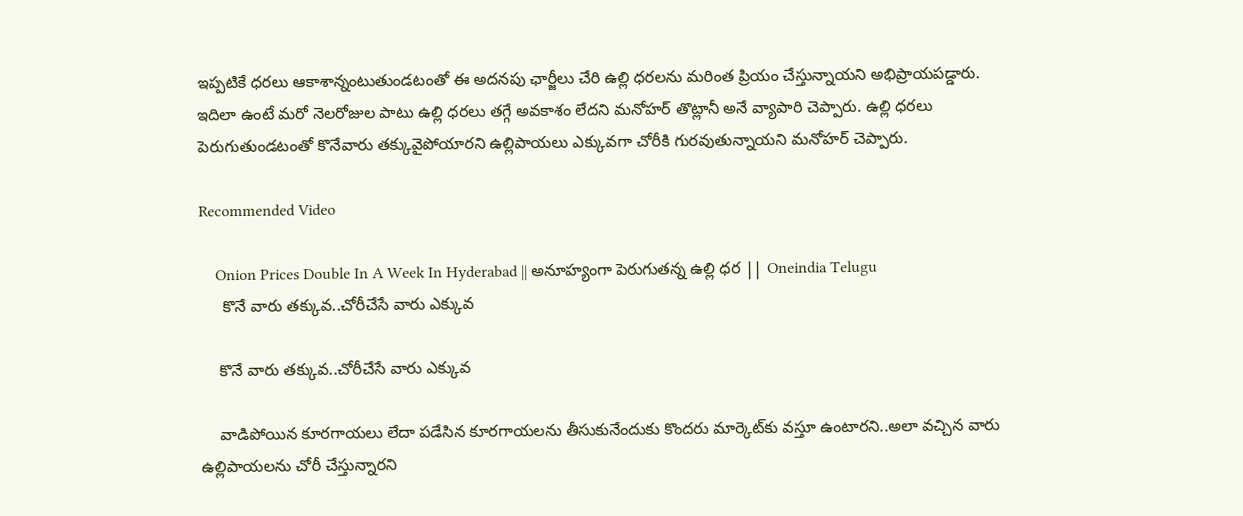ఇప్పటికే ధరలు ఆకాశాన్నంటుతుండటంతో ఈ అదనపు ఛార్జీలు చేరి ఉల్లి ధరలను మరింత ప్రియం చేస్తున్నాయని అభిప్రాయపడ్డారు. ఇదిలా ఉంటే మరో నెలరోజుల పాటు ఉల్లి ధరలు తగ్గే అవకాశం లేదని మనోహర్ తొట్లానీ అనే వ్యాపారి చెప్పారు. ఉల్లి ధరలు పెరుగుతుండటంతో కొనేవారు తక్కువైపోయారని ఉల్లిపాయలు ఎక్కువగా చోరీకి గురవుతున్నాయని మనోహర్ చెప్పారు.

Recommended Video

    Onion Prices Double In A Week In Hyderabad || అనూహ్యంగా పెరుగుతన్న ఉల్లి ధర || Oneindia Telugu
     కొనే వారు తక్కువ..చోరీచేసే వారు ఎక్కువ

    కొనే వారు తక్కువ..చోరీచేసే వారు ఎక్కువ

    వాడిపోయిన కూరగాయలు లేదా పడేసిన కూరగాయలను తీసుకునేందుకు కొందరు మార్కెట్‌కు వస్తూ ఉంటారని..అలా వచ్చిన వారు ఉల్లిపాయలను చోరీ చేస్తున్నారని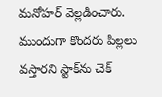మనోహర్ వెల్లడించారు. ముందుగా కొందరు పిల్లలు వస్తారని స్టాక్‌ను చెక్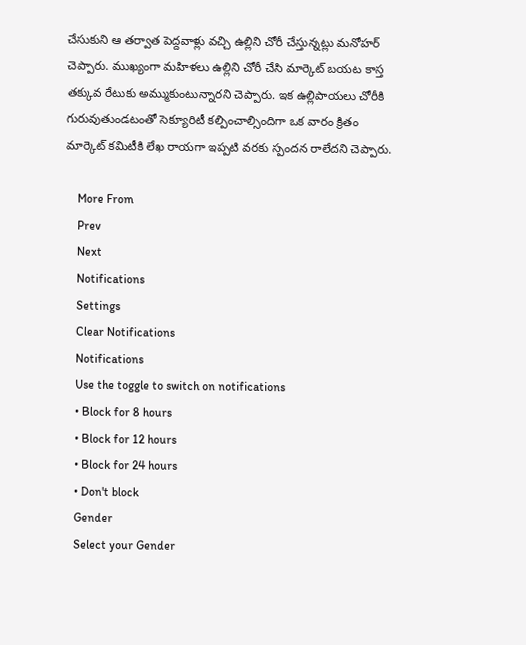చేసుకుని ఆ తర్వాత పెద్దవాళ్లు వచ్చి ఉల్లిని చోరీ చేస్తున్నట్లు మనోహర్ చెప్పారు. ముఖ్యంగా మహిళలు ఉల్లిని చోరీ చేసి మార్కెట్ బయట కాస్త తక్కువ రేటుకు అమ్ముకుంటున్నారని చెప్పారు. ఇక ఉల్లిపాయలు చోరీకి గురువుతుండటంతో సెక్యూరిటీ కల్పించాల్సిందిగా ఒక వారం క్రితం మార్కెట్ కమిటీకి లేఖ రాయగా ఇప్పటి వరకు స్పందన రాలేదని చెప్పారు.

    More From
    Prev
    Next
    Notifications
    Settings
    Clear Notifications
    Notifications
    Use the toggle to switch on notifications
    • Block for 8 hours
    • Block for 12 hours
    • Block for 24 hours
    • Don't block
    Gender
    Select your Gender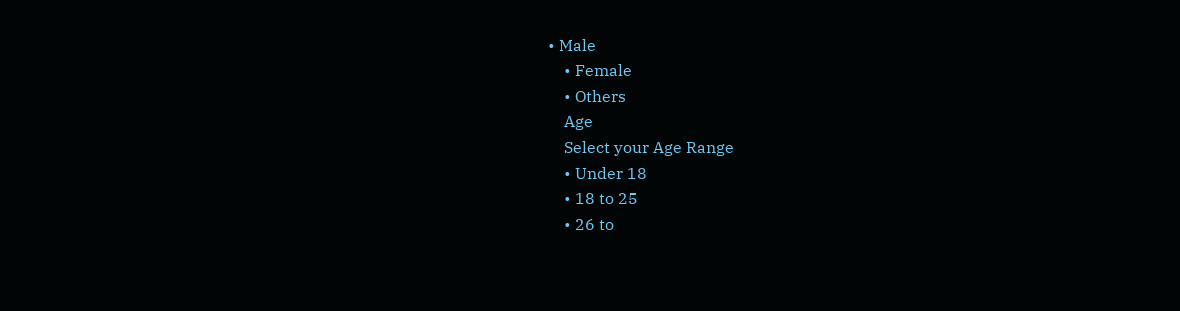• Male
    • Female
    • Others
    Age
    Select your Age Range
    • Under 18
    • 18 to 25
    • 26 to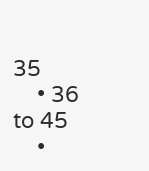35
    • 36 to 45
    •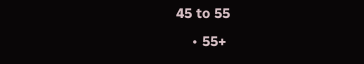45 to 55
    • 55+